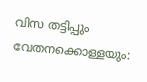വിസ തട്ടിപ്പും വേതനക്കൊള്ളയും: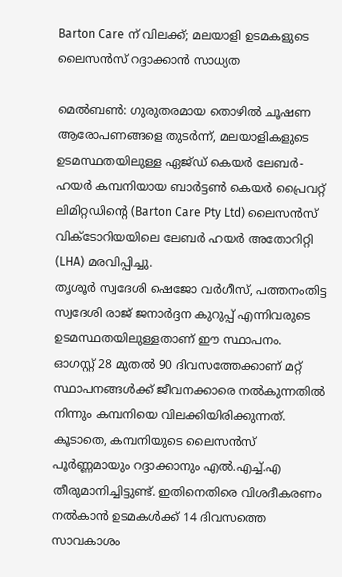Barton Care ന് വിലക്ക്; മലയാളി ഉടമകളുടെ ലൈസൻസ് റദ്ദാക്കാൻ സാധ്യത

മെൽബൺ: ഗുരുതരമായ തൊഴിൽ ചൂഷണ ആരോപണങ്ങളെ തുടർന്ന്, മലയാളികളുടെ ഉടമസ്ഥതയിലുള്ള ഏജ്ഡ് കെയർ ലേബർ-ഹയർ കമ്പനിയായ ബാർട്ടൺ കെയർ പ്രൈവറ്റ് ലിമിറ്റഡിന്റെ (Barton Care Pty Ltd) ലൈസൻസ് വിക്ടോറിയയിലെ ലേബർ ഹയർ അതോറിറ്റി (LHA) മരവിപ്പിച്ചു.
തൃശൂർ സ്വദേശി ഷെജോ വർഗീസ്, പത്തനംതിട്ട സ്വദേശി രാജ് ജനാർദ്ദന കുറുപ്പ് എന്നിവരുടെ ഉടമസ്ഥതയിലുള്ളതാണ് ഈ സ്ഥാപനം.
ഓഗസ്റ്റ് 28 മുതൽ 90 ദിവസത്തേക്കാണ് മറ്റ് സ്ഥാപനങ്ങൾക്ക് ജീവനക്കാരെ നൽകുന്നതിൽ നിന്നും കമ്പനിയെ വിലക്കിയിരിക്കുന്നത്. കൂടാതെ, കമ്പനിയുടെ ലൈസൻസ് പൂർണ്ണമായും റദ്ദാക്കാനും എൽ.എച്ച്.എ തീരുമാനിച്ചിട്ടുണ്ട്. ഇതിനെതിരെ വിശദീകരണം നൽകാൻ ഉടമകൾക്ക് 14 ദിവസത്തെ സാവകാശം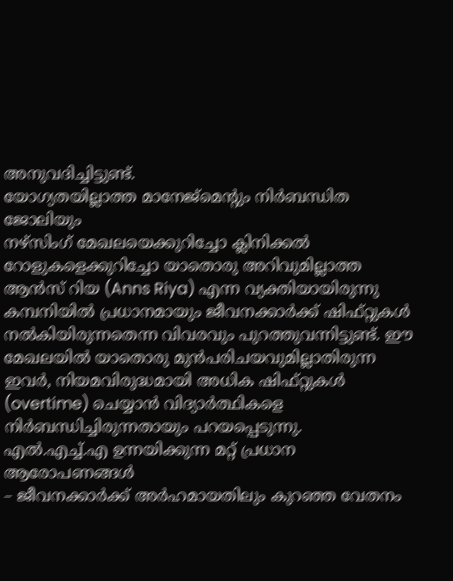അനുവദിച്ചിട്ടുണ്ട്.
യോഗ്യതയില്ലാത്ത മാനേജ്മെന്റും നിർബന്ധിത ജോലിയും
നഴ്സിംഗ് മേഖലയെക്കുറിച്ചോ ക്ലിനിക്കൽ റോളുകളെക്കുറിച്ചോ യാതൊരു അറിവുമില്ലാത്ത ആൻസ് റിയ (Anns Riya) എന്ന വ്യക്തിയായിരുന്നു കമ്പനിയിൽ പ്രധാനമായും ജീവനക്കാർക്ക് ഷിഫ്റ്റുകൾ നൽകിയിരുന്നതെന്ന വിവരവും പുറത്തുവന്നിട്ടുണ്ട്. ഈ മേഖലയിൽ യാതൊരു മുൻപരിചയവുമില്ലാതിരുന്ന ഇവർ, നിയമവിരുദ്ധമായി അധിക ഷിഫ്റ്റുകൾ (overtime) ചെയ്യാൻ വിദ്യാർത്ഥികളെ നിർബന്ധിച്ചിരുന്നതായും പറയപ്പെടുന്നു.
എൽ.എച്ച്.എ ഉന്നയിക്കുന്ന മറ്റ് പ്രധാന ആരോപണങ്ങൾ
– ജീവനക്കാർക്ക് അർഹമായതിലും കുറഞ്ഞ വേതനം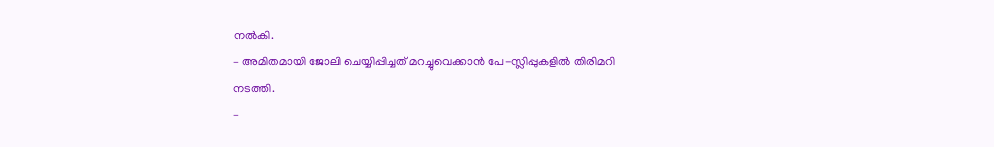നൽകി.
– അമിതമായി ജോലി ചെയ്യിപ്പിച്ചത് മറച്ചുവെക്കാൻ പേ-സ്ലിപ്പുകളിൽ തിരിമറി നടത്തി.
–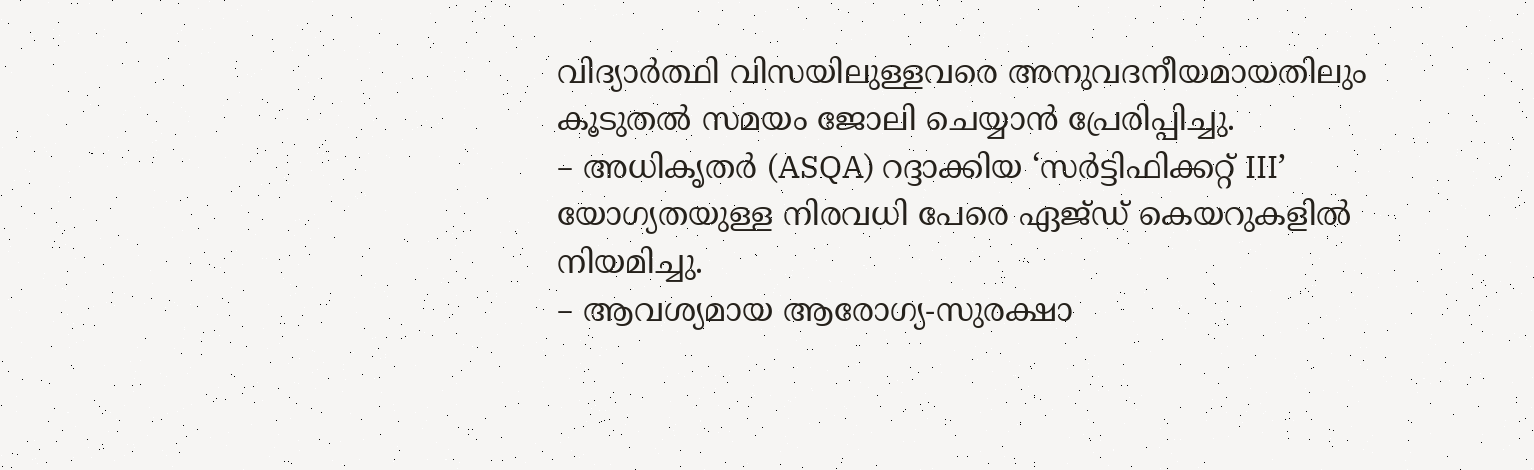വിദ്യാർത്ഥി വിസയിലുള്ളവരെ അനുവദനീയമായതിലും കൂടുതൽ സമയം ജോലി ചെയ്യാൻ പ്രേരിപ്പിച്ചു.
– അധികൃതർ (ASQA) റദ്ദാക്കിയ ‘സർട്ടിഫിക്കറ്റ് III’ യോഗ്യതയുള്ള നിരവധി പേരെ ഏജ്ഡ് കെയറുകളിൽ നിയമിച്ചു.
– ആവശ്യമായ ആരോഗ്യ-സുരക്ഷാ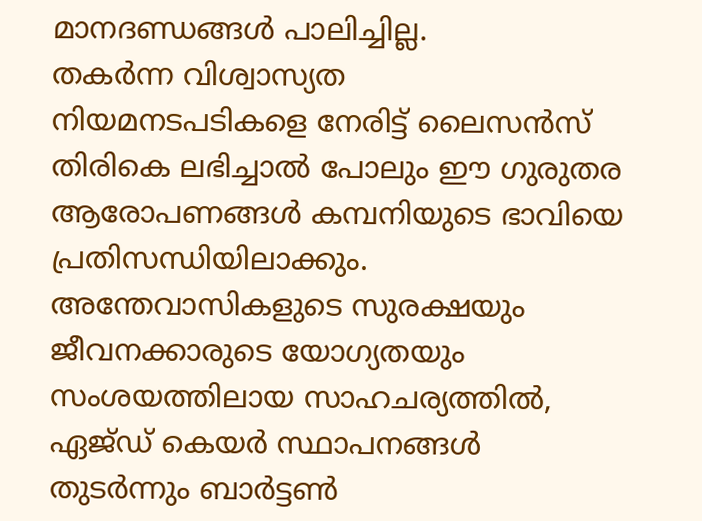മാനദണ്ഡങ്ങൾ പാലിച്ചില്ല.
തകർന്ന വിശ്വാസ്യത
നിയമനടപടികളെ നേരിട്ട് ലൈസൻസ് തിരികെ ലഭിച്ചാൽ പോലും ഈ ഗുരുതര ആരോപണങ്ങൾ കമ്പനിയുടെ ഭാവിയെ പ്രതിസന്ധിയിലാക്കും. അന്തേവാസികളുടെ സുരക്ഷയും ജീവനക്കാരുടെ യോഗ്യതയും സംശയത്തിലായ സാഹചര്യത്തിൽ, ഏജ്ഡ് കെയർ സ്ഥാപനങ്ങൾ തുടർന്നും ബാർട്ടൺ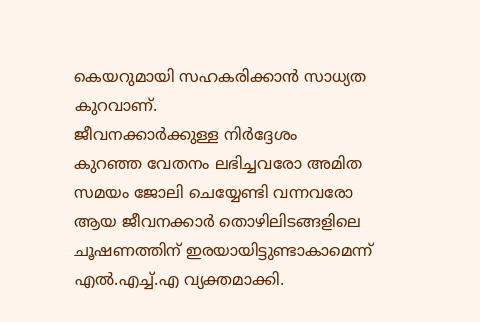കെയറുമായി സഹകരിക്കാൻ സാധ്യത കുറവാണ്.
ജീവനക്കാർക്കുള്ള നിർദ്ദേശം
കുറഞ്ഞ വേതനം ലഭിച്ചവരോ അമിത സമയം ജോലി ചെയ്യേണ്ടി വന്നവരോ ആയ ജീവനക്കാർ തൊഴിലിടങ്ങളിലെ ചൂഷണത്തിന് ഇരയായിട്ടുണ്ടാകാമെന്ന് എൽ.എച്ച്.എ വ്യക്തമാക്കി.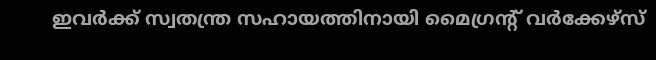ഇവർക്ക് സ്വതന്ത്ര സഹായത്തിനായി മൈഗ്രൻ്റ് വർക്കേഴ്സ്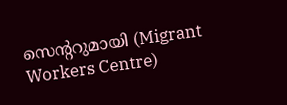സെന്ററുമായി (Migrant Workers Centre)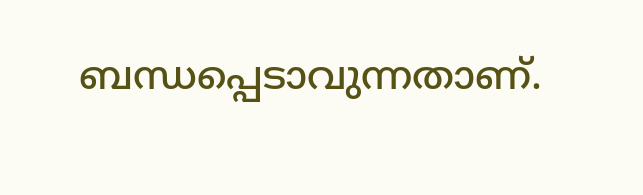ബന്ധപ്പെടാവുന്നതാണ്.